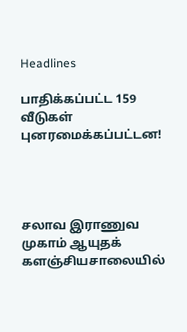Headlines

பாதிக்கப்பட்ட 159 வீடுகள் புனரமைக்கப்பட்டன!




சலாவ இராணுவ முகாம் ஆயுதக் களஞ்சியசாலையில்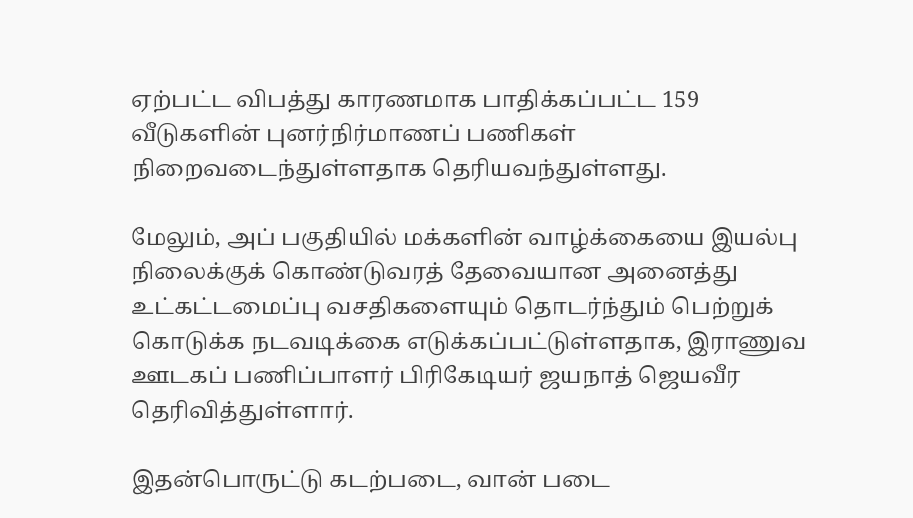ஏற்பட்ட விபத்து காரணமாக பாதிக்கப்பட்ட 159 வீடுகளின் புனர்நிர்மாணப் பணிகள் நிறைவடைந்துள்ளதாக தெரியவந்துள்ளது.

மேலும், அப் பகுதியில் மக்களின் வாழ்க்கையை இயல்பு நிலைக்குக் கொண்டுவரத் தேவையான அனைத்து உட்கட்டமைப்பு வசதிகளையும் தொடர்ந்தும் பெற்றுக் கொடுக்க நடவடிக்கை எடுக்கப்பட்டுள்ளதாக, இராணுவ ஊடகப் பணிப்பாளர் பிரிகேடியர் ஜயநாத் ஜெயவீர தெரிவித்துள்ளார்.

இதன்பொருட்டு கடற்படை, வான் படை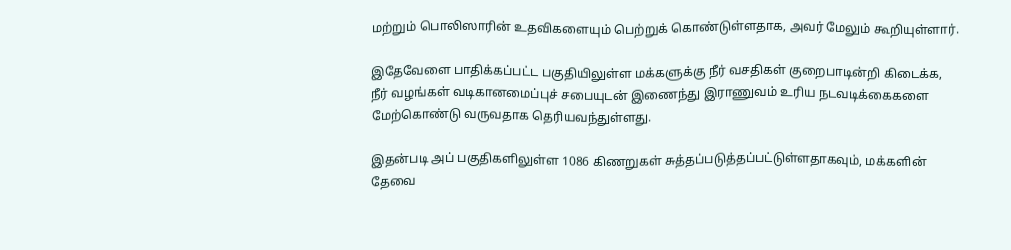மற்றும் பொலிஸாரின் உதவிகளையும் பெற்றுக் கொண்டுள்ளதாக, அவர் மேலும் கூறியுள்ளார்.

இதேவேளை பாதிக்கப்பட்ட பகுதியிலுள்ள மக்களுக்கு நீர் வசதிகள் குறைபாடின்றி கிடைக்க, நீர் வழங்கள் வடிகானமைப்புச் சபையுடன் இணைந்து இராணுவம் உரிய நடவடிக்கைகளை மேற்கொண்டு வருவதாக தெரியவந்துள்ளது.

இதன்படி அப் பகுதிகளிலுள்ள 1086 கிணறுகள் சுத்தப்படுத்தப்பட்டுள்ளதாகவும், மக்களின் தேவை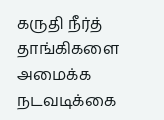கருதி நீர்த் தாங்கிகளை அமைக்க நடவடிக்கை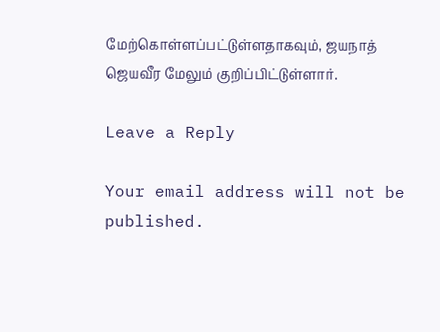மேற்கொள்ளப்பட்டுள்ளதாகவும், ஜயநாத் ஜெயவீர மேலும் குறிப்பிட்டுள்ளார்.

Leave a Reply

Your email address will not be published.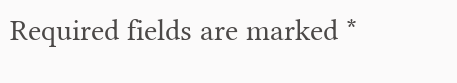Required fields are marked *